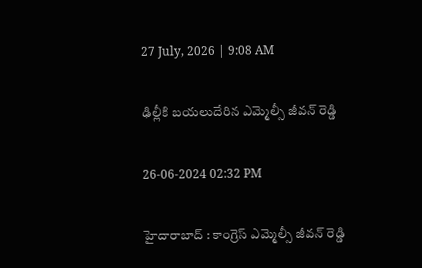27 July, 2026 | 9:08 AM

ఢిల్లీకి బయలుదేరిన ఎమ్మెల్సీ జీవన్ రెడ్డి

26-06-2024 02:32 PM

హైదారాబాద్ : కాంగ్రెస్ ఎమ్మెల్సీ జీవన్ రెడ్డి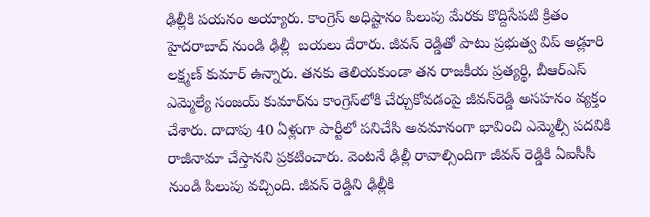ఢిల్లీకి పయనం అయ్యారు. కాంగ్రెస్ అధిష్టానం పిలుపు మేరకు కొద్దిసేపటి క్రితం హైదరాబాద్ నుండి ఢిల్లీ  బయలు దేరారు. జీవన్ రెడ్డితో పాటు ప్రభుత్వ విప్ అడ్లూరి లక్ష్మణ్ కుమార్ ఉన్నారు. తనకు తెలియకుండా తన రాజకీయ ప్రత్యర్థి, బీఆర్‌ఎస్ ఎమ్మెల్యే సంజయ్ కుమార్‌ను కాంగ్రెస్‌లోకి చేర్చుకోవడంపై జీవన్‌రెడ్డి అసహనం వ్యక్తం చేశారు. దాదాపు 40 ఏళ్లుగా పార్టీలో పనిచేసి అవమానంగా భావించి ఎమ్మెల్సీ పదవికి రాజీనామా చేస్తానని ప్రకటించారు. వెంటనే ఢిల్లీ రావాల్సిందిగా జీవన్ రెడ్డికి ఏఐసీసీ నుండి పిలుపు వచ్చింది. జీవన్ రెడ్డిని ఢిల్లీకి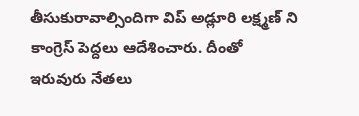తీసుకురావాల్సిందిగా విప్ అడ్లూరి లక్ష్మణ్ ని  కాంగ్రెస్ పెద్దలు ఆదేశించారు. దీంతో ఇరువురు నేతలు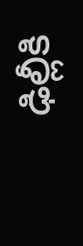ఢిల్లీకి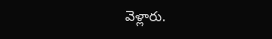వెళ్లారు.